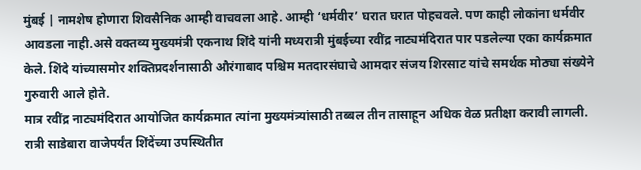मुंबई | नामशेष होणारा शिवसैनिक आम्ही वाचवला आहे. आम्ही ‘धर्मवीर’ घरात घरात पोहचवले. पण काही लोकांना धर्मवीर आवडला नाही.असे वक्तव्य मुख्यमंत्री एकनाथ शिंदे यांनी मध्यरात्री मुंबईच्या रवींद्र नाट्यमंदिरात पार पडलेल्या एका कार्यक्रमात केले. शिंदे यांच्यासमोर शक्तिप्रदर्शनासाठी औरंगाबाद पश्चिम मतदारसंघाचे आमदार संजय शिरसाट यांचे समर्थक मोठ्या संख्येने गुरुवारी आले होते.
मात्र रवींद्र नाट्यमंदिरात आयोजित कार्यक्रमात त्यांना मुख्यमंत्र्यांसाठी तब्बल तीन तासाहून अधिक वेळ प्रतीक्षा करावी लागली. रात्री साडेबारा वाजेपर्यंत शिंदेंच्या उपस्थितीत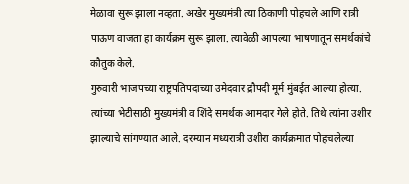मेळावा सुरू झाला नव्हता. अखेर मुख्यमंत्री त्या ठिकाणी पोहचले आणि रात्री पाऊण वाजता हा कार्यक्रम सुरू झाला. त्यावेळी आपल्या भाषणातून समर्थकांचे कौतुक केले.
गुरुवारी भाजपच्या राष्ट्रपतिपदाच्या उमेदवार द्रौपदी मूर्म मुंबईत आल्या होत्या. त्यांच्या भेटीसाठी मुख्यमंत्री व शिंदे समर्थक आमदार गेले होते. तिथे त्यांना उशीर झाल्याचे सांगण्यात आले. दरम्यान मध्यरात्री उशीरा कार्यक्रमात पोहचलेल्या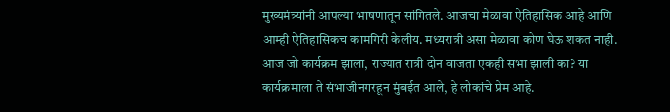मुख्यमंत्र्यांनी आपल्या भाषणातून सांगितले. आजचा मेळावा ऐतिहासिक आहे आणि आम्ही ऐतिहासिकच कामगिरी केलीय. मध्यरात्री असा मेळावा कोण घेऊ शकत नाही. आज जो कार्यक्रम झाला, राज्यात रात्री दोन वाजता एकही सभा झाली का? या कार्यक्रमाला ते संभाजीनगरहून मुंबईत आले, हे लोकांचे प्रेम आहे.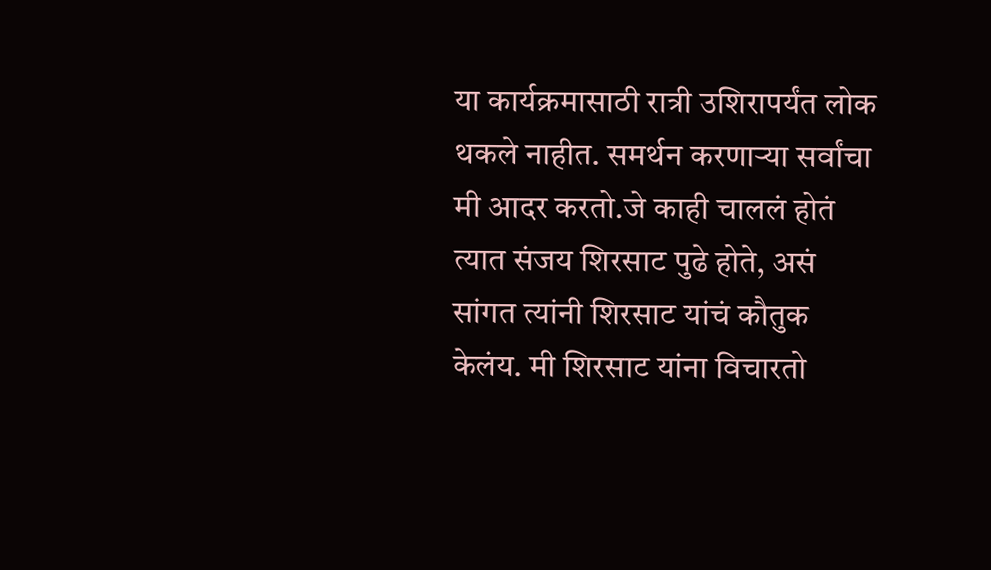या कार्यक्रमासाठी रात्री उशिरापर्यंत लोक थकले नाहीत. समर्थन करणाऱ्या सर्वांचा मी आदर करतो.जे काही चाललं होतं त्यात संजय शिरसाट पुढे होते, असं सांगत त्यांनी शिरसाट यांचं कौतुक केलंय. मी शिरसाट यांना विचारतो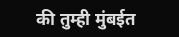की तुम्ही मुंबईत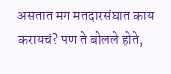असतात मग मतदारसंघात काय करायचं? पण ते बोलले होते,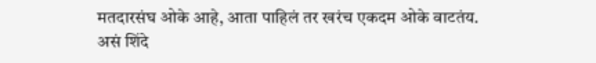मतदारसंघ ओके आहे, आता पाहिलं तर खरंच एकदम ओके वाटतंय. असं शिंदे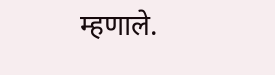म्हणाले.